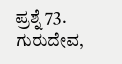ಪ್ರಶ್ನೆ 73. ಗುರುದೇವ,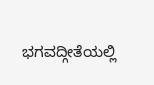ಭಗವದ್ಗೀತೆಯಲ್ಲಿ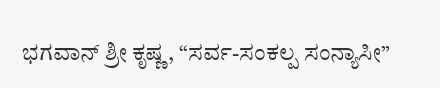ಭಗವಾನ್ ಶ್ರೀ ಕೃಷ್ಣ, “ಸರ್ವ-ಸಂಕಲ್ಪ ಸಂನ್ಯಾಸೀ”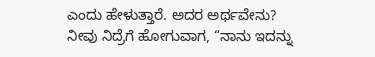ಎಂದು ಹೇಳುತ್ತಾರೆ. ಅದರ ಅರ್ಥವೇನು?
ನೀವು ನಿದ್ರೆಗೆ ಹೋಗುವಾಗ, “ನಾನು ಇದನ್ನು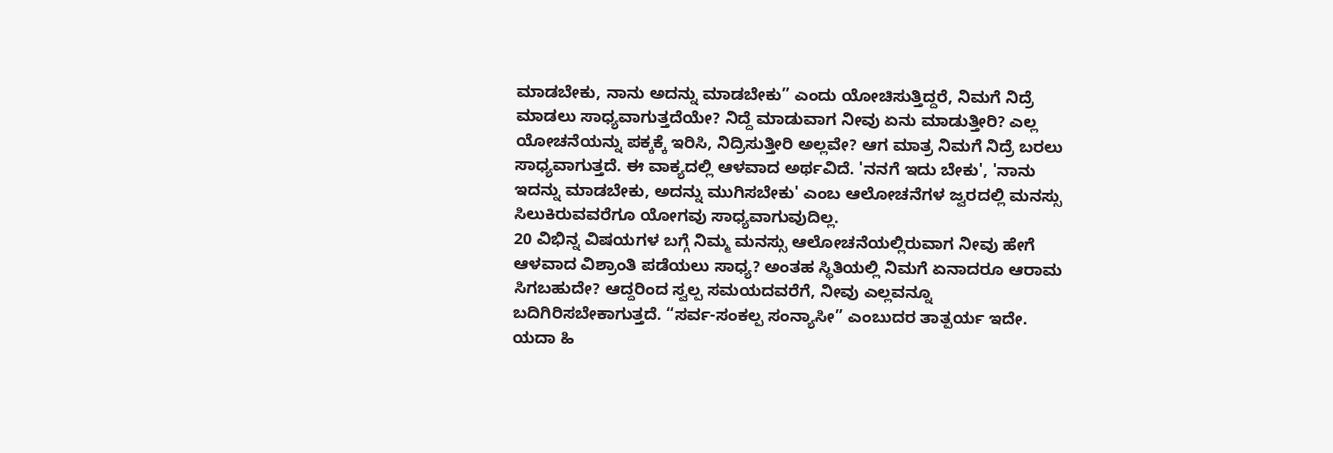ಮಾಡಬೇಕು, ನಾನು ಅದನ್ನು ಮಾಡಬೇಕು” ಎಂದು ಯೋಚಿಸುತ್ತಿದ್ದರೆ, ನಿಮಗೆ ನಿದ್ರೆ ಮಾಡಲು ಸಾಧ್ಯವಾಗುತ್ತದೆಯೇ? ನಿದ್ದೆ ಮಾಡುವಾಗ ನೀವು ಏನು ಮಾಡುತ್ತೀರಿ? ಎಲ್ಲ ಯೋಚನೆಯನ್ನು ಪಕ್ಕಕ್ಕೆ ಇರಿಸಿ, ನಿದ್ರಿಸುತ್ತೀರಿ ಅಲ್ಲವೇ? ಆಗ ಮಾತ್ರ ನಿಮಗೆ ನಿದ್ರೆ ಬರಲು ಸಾಧ್ಯವಾಗುತ್ತದೆ. ಈ ವಾಕ್ಯದಲ್ಲಿ ಆಳವಾದ ಅರ್ಥವಿದೆ. 'ನನಗೆ ಇದು ಬೇಕು', 'ನಾನು ಇದನ್ನು ಮಾಡಬೇಕು, ಅದನ್ನು ಮುಗಿಸಬೇಕು' ಎಂಬ ಆಲೋಚನೆಗಳ ಜ್ವರದಲ್ಲಿ ಮನಸ್ಸು ಸಿಲುಕಿರುವವರೆಗೂ ಯೋಗವು ಸಾಧ್ಯವಾಗುವುದಿಲ್ಲ.
20 ವಿಭಿನ್ನ ವಿಷಯಗಳ ಬಗ್ಗೆ ನಿಮ್ಮ ಮನಸ್ಸು ಆಲೋಚನೆಯಲ್ಲಿರುವಾಗ ನೀವು ಹೇಗೆ ಆಳವಾದ ವಿಶ್ರಾಂತಿ ಪಡೆಯಲು ಸಾಧ್ಯ? ಅಂತಹ ಸ್ಥಿತಿಯಲ್ಲಿ ನಿಮಗೆ ಏನಾದರೂ ಆರಾಮ ಸಿಗಬಹುದೇ? ಆದ್ದರಿಂದ ಸ್ವಲ್ಪ ಸಮಯದವರೆಗೆ, ನೀವು ಎಲ್ಲವನ್ನೂ ಬದಿಗಿರಿಸಬೇಕಾಗುತ್ತದೆ. “ಸರ್ವ-ಸಂಕಲ್ಪ ಸಂನ್ಯಾಸೀ” ಎಂಬುದರ ತಾತ್ಪರ್ಯ ಇದೇ.
ಯದಾ ಹಿ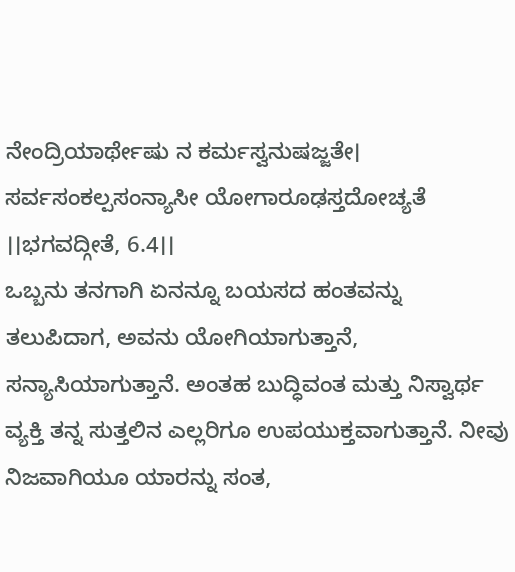ನೇಂದ್ರಿಯಾರ್ಥೇಷು ನ ಕರ್ಮಸ್ವನುಷಜ್ಜತೇ। ಸರ್ವಸಂಕಲ್ಪಸಂನ್ಯಾಸೀ ಯೋಗಾರೂಢಸ್ತದೋಚ್ಯತೆ ।।ಭಗವದ್ಗೀತೆ, 6.4।।
ಒಬ್ಬನು ತನಗಾಗಿ ಏನನ್ನೂ ಬಯಸದ ಹಂತವನ್ನು ತಲುಪಿದಾಗ, ಅವನು ಯೋಗಿಯಾಗುತ್ತಾನೆ, ಸನ್ಯಾಸಿಯಾಗುತ್ತಾನೆ. ಅಂತಹ ಬುದ್ಧಿವಂತ ಮತ್ತು ನಿಸ್ವಾರ್ಥ ವ್ಯಕ್ತಿ ತನ್ನ ಸುತ್ತಲಿನ ಎಲ್ಲರಿಗೂ ಉಪಯುಕ್ತವಾಗುತ್ತಾನೆ. ನೀವು ನಿಜವಾಗಿಯೂ ಯಾರನ್ನು ಸಂತ,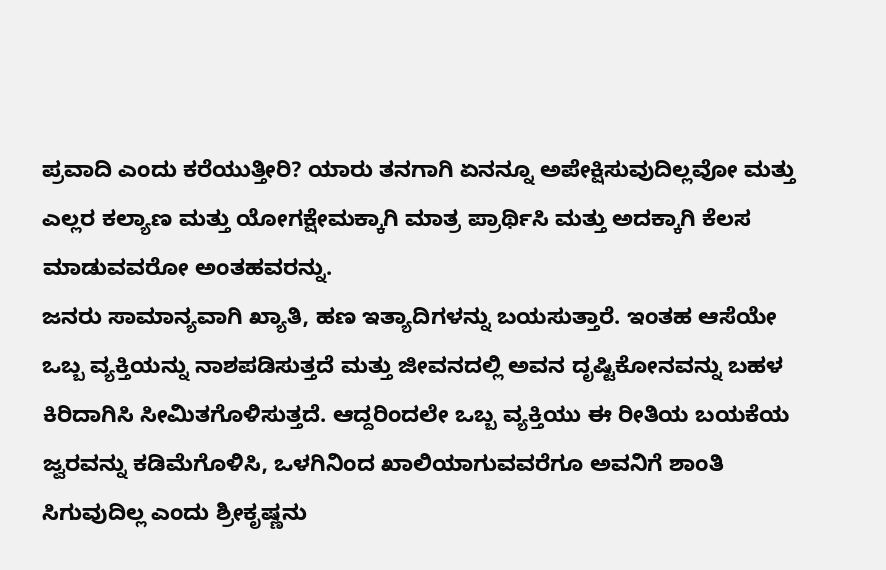ಪ್ರವಾದಿ ಎಂದು ಕರೆಯುತ್ತೀರಿ? ಯಾರು ತನಗಾಗಿ ಏನನ್ನೂ ಅಪೇಕ್ಷಿಸುವುದಿಲ್ಲವೋ ಮತ್ತು ಎಲ್ಲರ ಕಲ್ಯಾಣ ಮತ್ತು ಯೋಗಕ್ಷೇಮಕ್ಕಾಗಿ ಮಾತ್ರ ಪ್ರಾರ್ಥಿಸಿ ಮತ್ತು ಅದಕ್ಕಾಗಿ ಕೆಲಸ ಮಾಡುವವರೋ ಅಂತಹವರನ್ನು.
ಜನರು ಸಾಮಾನ್ಯವಾಗಿ ಖ್ಯಾತಿ, ಹಣ ಇತ್ಯಾದಿಗಳನ್ನು ಬಯಸುತ್ತಾರೆ. ಇಂತಹ ಆಸೆಯೇ ಒಬ್ಬ ವ್ಯಕ್ತಿಯನ್ನು ನಾಶಪಡಿಸುತ್ತದೆ ಮತ್ತು ಜೀವನದಲ್ಲಿ ಅವನ ದೃಷ್ಟಿಕೋನವನ್ನು ಬಹಳ ಕಿರಿದಾಗಿಸಿ ಸೀಮಿತಗೊಳಿಸುತ್ತದೆ. ಆದ್ದರಿಂದಲೇ ಒಬ್ಬ ವ್ಯಕ್ತಿಯು ಈ ರೀತಿಯ ಬಯಕೆಯ ಜ್ವರವನ್ನು ಕಡಿಮೆಗೊಳಿಸಿ, ಒಳಗಿನಿಂದ ಖಾಲಿಯಾಗುವವರೆಗೂ ಅವನಿಗೆ ಶಾಂತಿ ಸಿಗುವುದಿಲ್ಲ ಎಂದು ಶ್ರೀಕೃಷ್ಣನು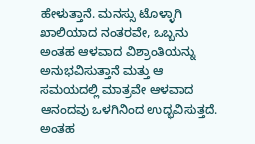ಹೇಳುತ್ತಾನೆ. ಮನಸ್ಸು ಟೊಳ್ಳಾಗಿ ಖಾಲಿಯಾದ ನಂತರವೇ, ಒಬ್ಬನು ಅಂತಹ ಆಳವಾದ ವಿಶ್ರಾಂತಿಯನ್ನು ಅನುಭವಿಸುತ್ತಾನೆ ಮತ್ತು ಆ ಸಮಯದಲ್ಲಿ ಮಾತ್ರವೇ ಆಳವಾದ ಆನಂದವು ಒಳಗಿನಿಂದ ಉದ್ಭವಿಸುತ್ತದೆ.
ಅಂತಹ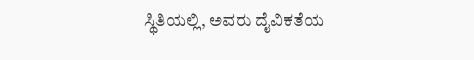ಸ್ಥಿತಿಯಲ್ಲಿ, ಅವರು ದೈವಿಕತೆಯ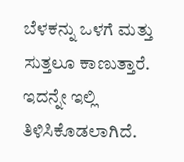ಬೆಳಕನ್ನು ಒಳಗೆ ಮತ್ತು ಸುತ್ತಲೂ ಕಾಣುತ್ತಾರೆ. ಇದನ್ನೇ ಇಲ್ಲಿ ತಿಳಿಸಿಕೊಡಲಾಗಿದೆ.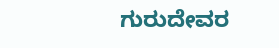ಗುರುದೇವರ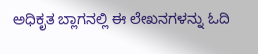ಅಧಿಕೃತ ಬ್ಲಾಗನಲ್ಲಿ ಈ ಲೇಖನಗಳನ್ನು ಓದಿ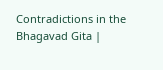Contradictions in the Bhagavad Gita |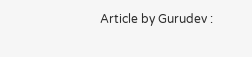Article by Gurudev :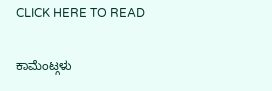CLICK HERE TO READ

ಕಾಮೆಂಟ್ಗಳು